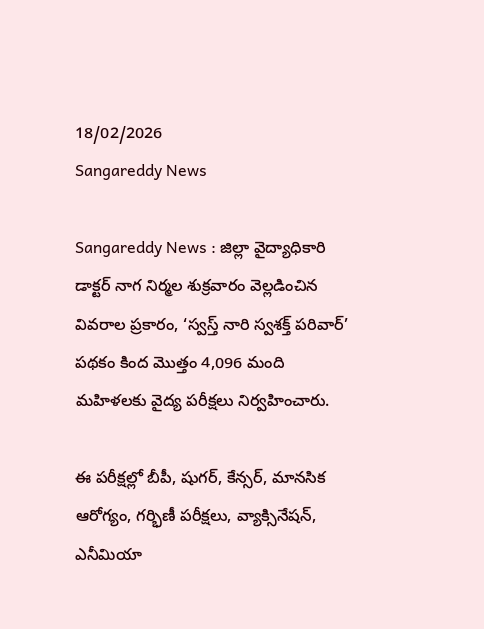18/02/2026
Sangareddy News

Sangareddy News : జిల్లా వైద్యాధికారి డాక్టర్ నాగ నిర్మల శుక్రవారం వెల్లడించిన వివరాల ప్రకారం, ‘స్వస్త్ నారి స్వశక్త్ పరివార్’ పథకం కింద మొత్తం 4,096 మంది మహిళలకు వైద్య పరీక్షలు నిర్వహించారు.

ఈ పరీక్షల్లో బీపీ, షుగర్, కేన్సర్, మానసిక ఆరోగ్యం, గర్భిణీ పరీక్షలు, వ్యాక్సినేషన్, ఎనీమియా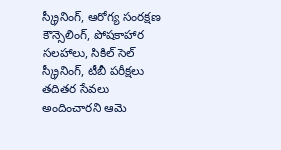స్క్రీనింగ్, ఆరోగ్య సంరక్షణ కౌన్సెలింగ్, పోషకాహార సలహాలు, సికిల్ సెల్ స్క్రీనింగ్, టీబీ పరీక్షలు తదితర సేవలు అందించారని ఆమె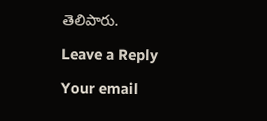తెలిపారు.

Leave a Reply

Your email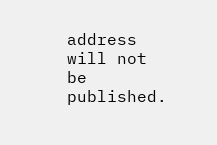address will not be published.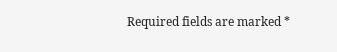Required fields are marked *